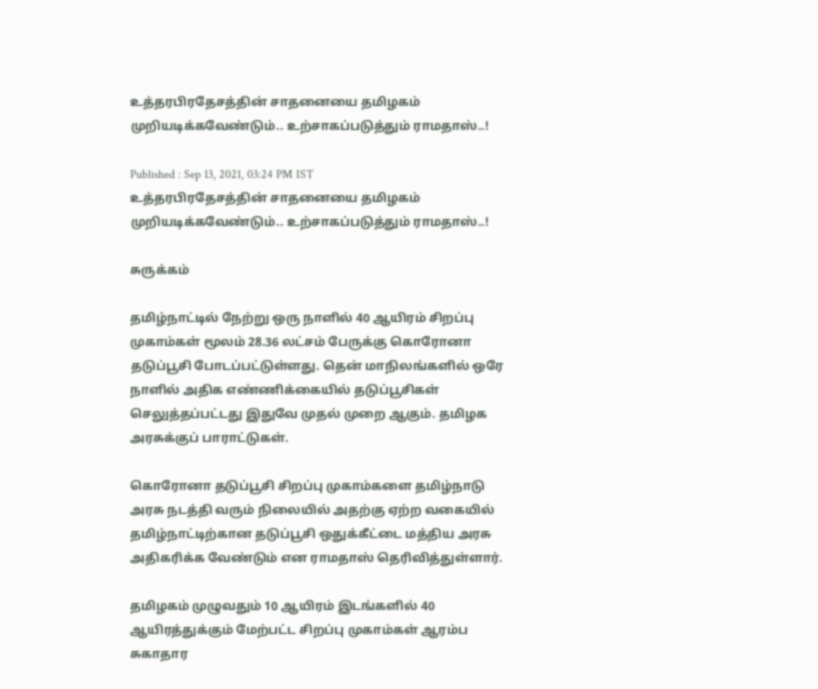உத்தரபிரதேசத்தின் சாதனையை தமிழகம் முறியடிக்கவேண்டும்.. உற்சாகப்படுத்தும் ராமதாஸ்..!

Published : Sep 13, 2021, 03:24 PM IST
உத்தரபிரதேசத்தின் சாதனையை தமிழகம் முறியடிக்கவேண்டும்.. உற்சாகப்படுத்தும் ராமதாஸ்..!

சுருக்கம்

தமிழ்நாட்டில் நேற்று ஒரு நாளில் 40 ஆயிரம் சிறப்பு முகாம்கள் மூலம் 28.36 லட்சம் பேருக்கு கொரோனா தடுப்பூசி போடப்பட்டுள்ளது. தென் மாநிலங்களில் ஒரே நாளில் அதிக எண்ணிக்கையில் தடுப்பூசிகள் செலுத்தப்பட்டது இதுவே முதல் முறை ஆகும். தமிழக அரசுக்குப் பாராட்டுகள்.

கொரோனா தடுப்பூசி சிறப்பு முகாம்களை தமிழ்நாடு அரசு நடத்தி வரும் நிலையில் அதற்கு ஏற்ற வகையில் தமிழ்நாட்டிற்கான தடுப்பூசி ஒதுக்கீட்டை மத்திய அரசு அதிகரிக்க வேண்டும் என ராமதாஸ் தெரிவித்துள்ளார்.

தமிழகம் முழுவதும் 10 ஆயிரம் இடங்களில் 40 ஆயிரத்துக்கும் மேற்பட்ட சிறப்பு முகாம்கள் ஆரம்ப சுகாதார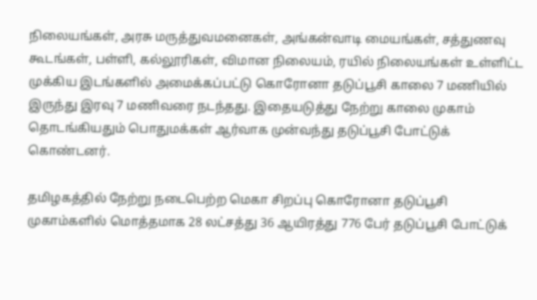நிலையங்கள், அரசு மருத்துவமனைகள், அங்கன்வாடி மையங்கள், சத்துணவு கூடங்கள், பள்ளி, கல்லூரிகள், விமான நிலையம், ரயில் நிலையங்கள் உள்ளிட்ட முக்கிய இடங்களில் அமைக்கப்பட்டு கொரோனா தடுப்பூசி காலை 7 மணியில் இருந்து இரவு 7 மணிவரை நடந்தது. இதையடுத்து நேற்று காலை முகாம் தொடங்கியதும் பொதுமக்கள் ஆர்வாக முன்வந்து தடுப்பூசி போட்டுக் கொண்டனர்.

தமிழகத்தில் நேற்று நடைபெற்ற மெகா சிறப்பு கொரோனா தடுப்பூசி முகாம்களில் மொத்தமாக 28 லட்சத்து 36 ஆயிரத்து 776 பேர் தடுப்பூசி போட்டுக்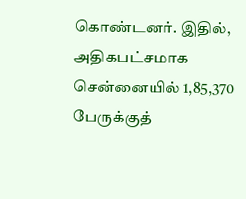கொண்டனர். இதில், அதிகபட்சமாக சென்னையில் 1,85,370 பேருக்குத்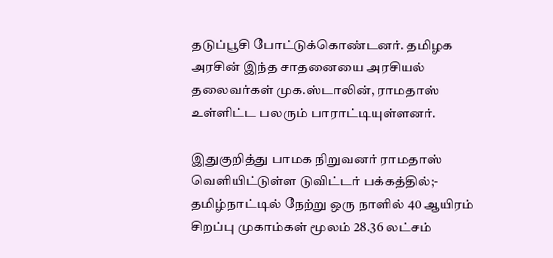தடுப்பூசி போட்டுக்கொண்டனர். தமிழக அரசின் இந்த சாதனையை அரசியல் தலைவர்கள் முக.ஸ்டாலின், ராமதாஸ் உள்ளிட்ட பலரும் பாராட்டியுள்ளனர்.

இதுகுறித்து பாமக நிறுவனர் ராமதாஸ் வெளியிட்டுள்ள டுவிட்டர் பக்கத்தில்;- தமிழ்நாட்டில் நேற்று ஒரு நாளில் 40 ஆயிரம் சிறப்பு முகாம்கள் மூலம் 28.36 லட்சம்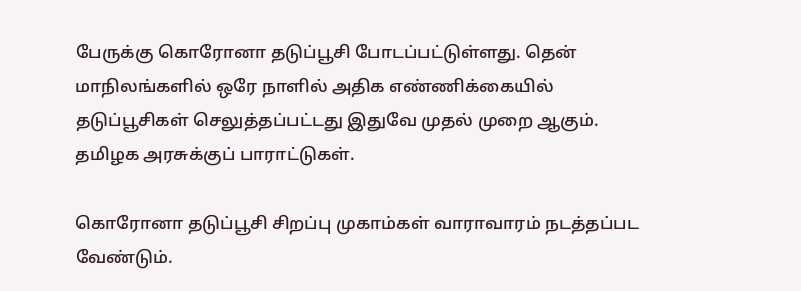பேருக்கு கொரோனா தடுப்பூசி போடப்பட்டுள்ளது. தென் மாநிலங்களில் ஒரே நாளில் அதிக எண்ணிக்கையில் தடுப்பூசிகள் செலுத்தப்பட்டது இதுவே முதல் முறை ஆகும். தமிழக அரசுக்குப் பாராட்டுகள்.

கொரோனா தடுப்பூசி சிறப்பு முகாம்கள் வாராவாரம் நடத்தப்பட வேண்டும்.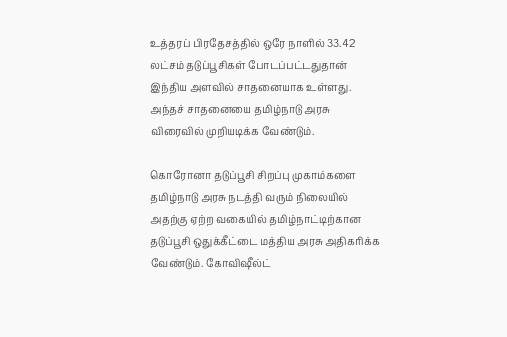உத்தரப் பிரதேசத்தில் ஒரே நாளில் 33.42 லட்சம் தடுப்பூசிகள் போடப்பட்டதுதான் இந்திய அளவில் சாதனையாக உள்ளது. அந்தச் சாதனையை தமிழ்நாடு அரசு விரைவில் முறியடிக்க வேண்டும்.

கொரோனா தடுப்பூசி சிறப்பு முகாம்களை தமிழ்நாடு அரசு நடத்தி வரும் நிலையில் அதற்கு ஏற்ற வகையில் தமிழ்நாட்டிற்கான தடுப்பூசி ஒதுக்கீட்டை மத்திய அரசு அதிகரிக்க வேண்டும். கோவிஷீல்ட்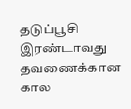தடுப்பூசி இரண்டாவது தவணைக்கான கால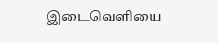இடைவெளியை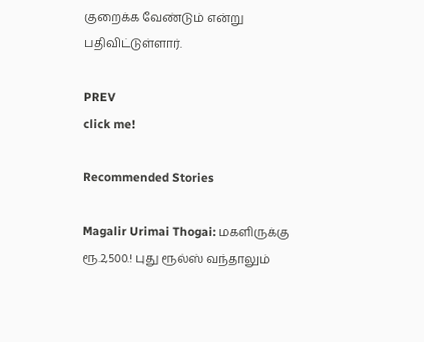குறைக்க வேண்டும் என்று பதிவிட்டுள்ளார்.

PREV
click me!

Recommended Stories

Magalir Urimai Thogai: மகளிருக்கு ரூ.2,500.! புது ரூல்ஸ் வந்தாலும்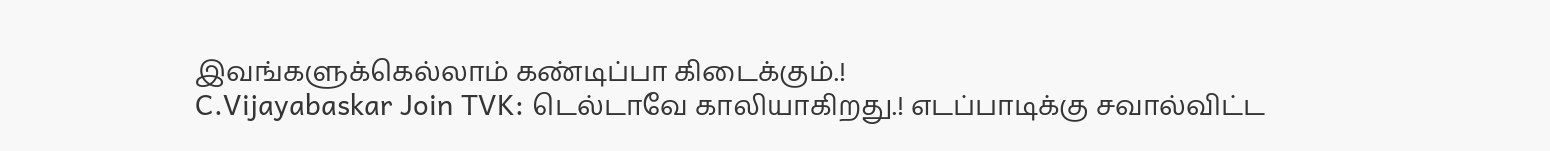இவங்களுக்கெல்லாம் கண்டிப்பா கிடைக்கும்.!
C.Vijayabaskar Join TVK: டெல்டாவே காலியாகிறது.! எடப்பாடிக்கு சவால்விட்ட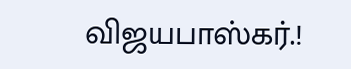விஜயபாஸ்கர்.!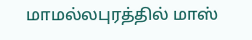மாமல்லபுரத்தில் மாஸ்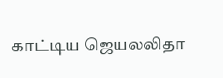காட்டிய ஜெயலலிதா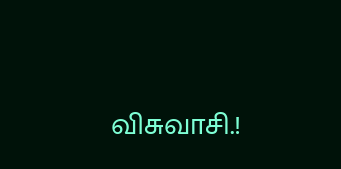விசுவாசி.!